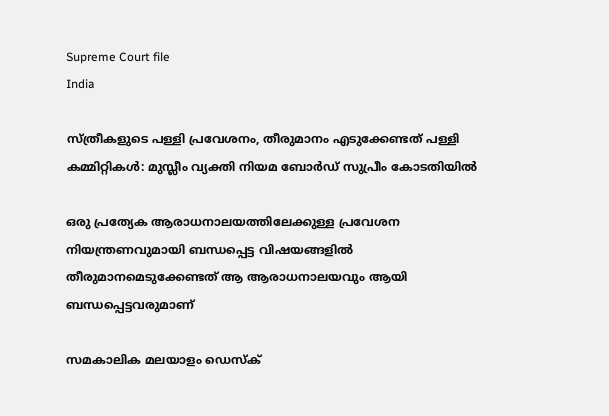Supreme Court file
India

സ്ത്രീകളുടെ പള്ളി പ്രവേശനം, തീരുമാനം എടുക്കേണ്ടത് പള്ളി കമ്മിറ്റികള്‍: മുസ്ലീം വ്യക്തി നിയമ ബോര്‍ഡ് സുപ്രീം കോടതിയില്‍

ഒരു പ്രത്യേക ആരാധനാലയത്തിലേക്കുള്ള പ്രവേശന നിയന്ത്രണവുമായി ബന്ധപ്പെട്ട വിഷയങ്ങളില്‍ തീരുമാനമെടുക്കേണ്ടത് ആ ആരാധനാലയവും ആയി ബന്ധപ്പെട്ടവരുമാണ്

സമകാലിക മലയാളം ഡെസ്ക്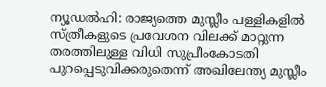ന്യൂഡല്‍ഹി: രാജ്യത്തെ മുസ്ലീം പള്ളികളില്‍ സ്ത്രീകളുടെ പ്രവേശന വിലക്ക് മാറ്റുന്ന തരത്തിലുള്ള വിധി സുപ്രീംകോടതി പുറപ്പെടുവിക്കരുതെന്ന് അഖിലേന്ത്യ മുസ്ലീം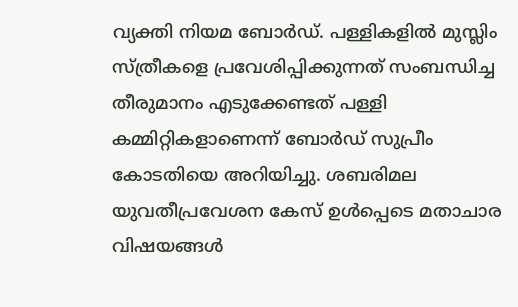വ്യക്തി നിയമ ബോര്‍ഡ്. പള്ളികളില്‍ മുസ്ലിം സ്ത്രീകളെ പ്രവേശിപ്പിക്കുന്നത് സംബന്ധിച്ച തീരുമാനം എടുക്കേണ്ടത് പള്ളി കമ്മിറ്റികളാണെന്ന് ബോര്‍ഡ് സുപ്രീം കോടതിയെ അറിയിച്ചു. ശബരിമല യുവതീപ്രവേശന കേസ് ഉള്‍പ്പെടെ മതാചാര വിഷയങ്ങള്‍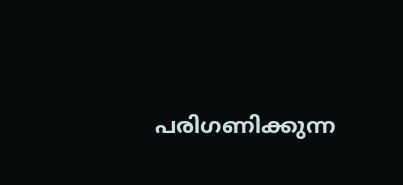പരിഗണിക്കുന്ന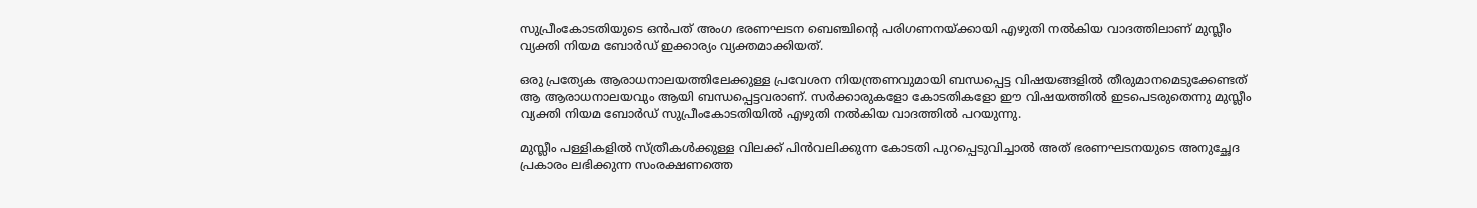സുപ്രീംകോടതിയുടെ ഒന്‍പത് അംഗ ഭരണഘടന ബെഞ്ചിന്റെ പരിഗണനയ്ക്കായി എഴുതി നല്‍കിയ വാദത്തിലാണ് മുസ്ലീം വ്യക്തി നിയമ ബോര്‍ഡ് ഇക്കാര്യം വ്യക്തമാക്കിയത്.

ഒരു പ്രത്യേക ആരാധനാലയത്തിലേക്കുള്ള പ്രവേശന നിയന്ത്രണവുമായി ബന്ധപ്പെട്ട വിഷയങ്ങളില്‍ തീരുമാനമെടുക്കേണ്ടത് ആ ആരാധനാലയവും ആയി ബന്ധപ്പെട്ടവരാണ്. സര്‍ക്കാരുകളോ കോടതികളോ ഈ വിഷയത്തില്‍ ഇടപെടരുതെന്നു മുസ്ലീം വ്യക്തി നിയമ ബോര്‍ഡ് സുപ്രീംകോടതിയില്‍ എഴുതി നല്‍കിയ വാദത്തില്‍ പറയുന്നു.

മുസ്ലീം പള്ളികളില്‍ സ്ത്രീകള്‍ക്കുള്ള വിലക്ക് പിന്‍വലിക്കുന്ന കോടതി പുറപ്പെടുവിച്ചാല്‍ അത് ഭരണഘടനയുടെ അനുച്ഛേദ പ്രകാരം ലഭിക്കുന്ന സംരക്ഷണത്തെ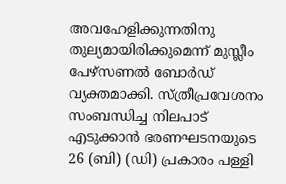അവഹേളിക്കുന്നതിനു തുല്യമായിരിക്കുമെന്ന് മുസ്ലീം പേഴ്സണല്‍ ബോര്‍ഡ് വ്യക്തമാക്കി. സ്ത്രീപ്രവേശനം സംബന്ധിച്ച നിലപാട് എടുക്കാന്‍ ഭരണഘടനയുടെ 26 (ബി) (ഡി) പ്രകാരം പള്ളി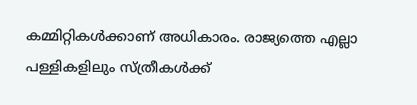കമ്മിറ്റികള്‍ക്കാണ് അധികാരം. രാജ്യത്തെ എല്ലാ പള്ളികളിലും സ്ത്രീകള്‍ക്ക്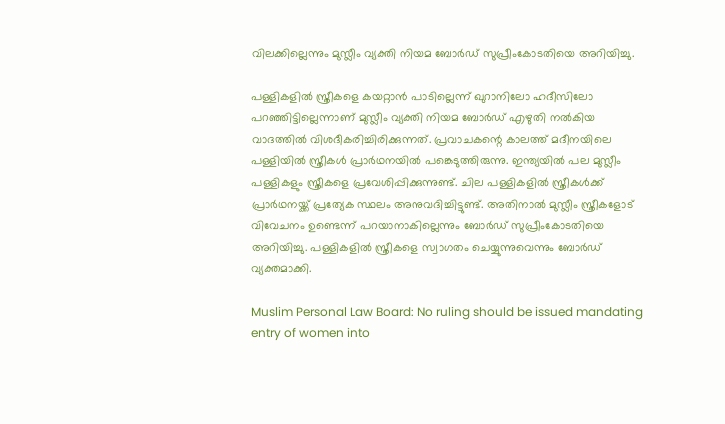വിലക്കില്ലെന്നും മുസ്ലീം വ്യക്തി നിയമ ബോര്‍ഡ് സുപ്രീംകോടതിയെ അറിയിച്ചു.

പള്ളികളില്‍ സ്ത്രീകളെ കയറ്റാന്‍ പാടില്ലെന്ന് ഖുറാനിലോ ഹദീസിലോ പറഞ്ഞിട്ടില്ലെന്നാണ് മുസ്ലീം വ്യക്തി നിയമ ബോര്‍ഡ് എഴുതി നല്‍കിയ വാദത്തില്‍ വിശദീകരിച്ചിരിക്കുന്നത്. പ്രവാചകന്റെ കാലത്ത് മദീനയിലെ പള്ളിയില്‍ സ്ത്രീകള്‍ പ്രാര്‍ഥനയില്‍ പങ്കെടുത്തിരുന്നു. ഇന്ത്യയില്‍ പല മുസ്ലീം പള്ളികളും സ്ത്രീകളെ പ്രവേശിപ്പിക്കുന്നുണ്ട്. ചില പള്ളികളില്‍ സ്ത്രീകള്‍ക്ക് പ്രാര്‍ഥനയ്ക്ക് പ്രത്യേക സ്ഥലം അനുവദിച്ചിട്ടുണ്ട്. അതിനാല്‍ മുസ്ലീം സ്ത്രീകളോട് വിവേചനം ഉണ്ടെന്ന് പറയാനാകില്ലെന്നും ബോര്‍ഡ് സുപ്രീംകോടതിയെ അറിയിച്ചു. പള്ളികളില്‍ സ്ത്രീകളെ സ്വാഗതം ചെയ്യുന്നുവെന്നും ബോര്‍ഡ് വ്യക്തമാക്കി.

Muslim Personal Law Board: No ruling should be issued mandating entry of women into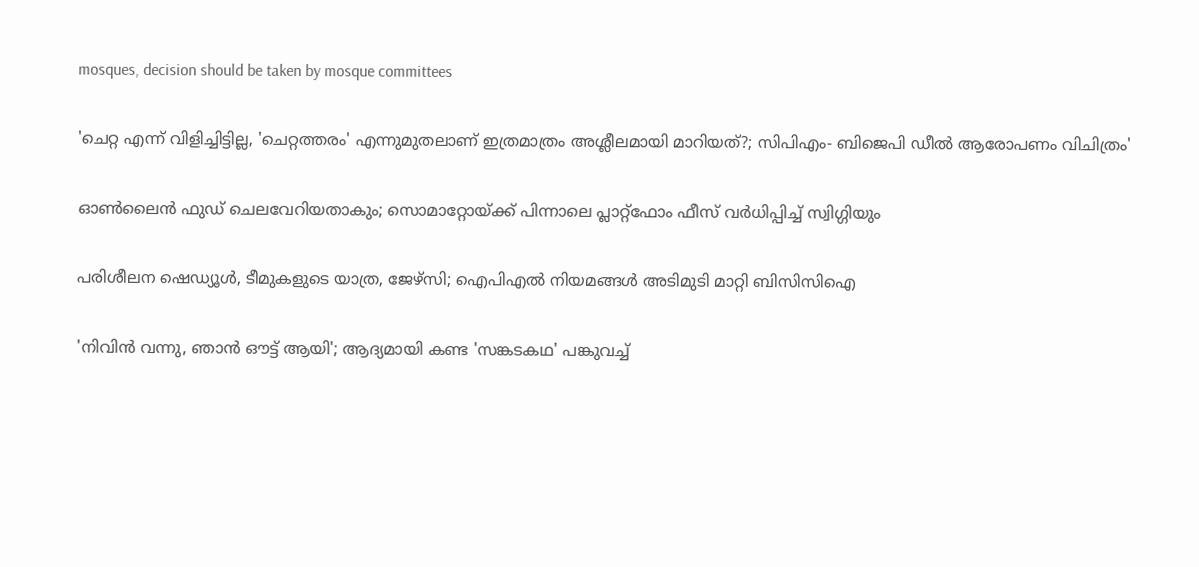mosques, decision should be taken by mosque committees

'ചെറ്റ എന്ന് വിളിച്ചിട്ടില്ല, 'ചെറ്റത്തരം' എന്നുമുതലാണ് ഇത്രമാത്രം അശ്ലീലമായി മാറിയത്?; സിപിഎം- ബിജെപി ഡീല്‍ ആരോപണം വിചിത്രം'

ഓണ്‍ലൈന്‍ ഫുഡ് ചെലവേറിയതാകും; സൊമാറ്റോയ്ക്ക് പിന്നാലെ പ്ലാറ്റ്‌ഫോം ഫീസ് വര്‍ധിപ്പിച്ച് സ്വിഗ്ഗിയും

പരിശീലന ഷെഡ്യൂൾ, ടീമുകളുടെ യാത്ര, ജേഴ്‌സി; ഐപിഎൽ നിയമങ്ങൾ അടിമുടി മാറ്റി ബിസിസിഐ

'നിവിന്‍ വന്നു, ഞാന്‍ ഔട്ട് ആയി'; ആദ്യമായി കണ്ട 'സങ്കടകഥ' പങ്കുവച്ച്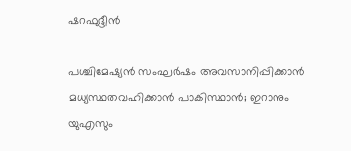ഷറഫുദ്ദീന്‍

പശ്ചിമേഷ്യന്‍ സംഘര്‍ഷം അവസാനിപ്പിക്കാന്‍ മധ്യസ്ഥതവഹിക്കാന്‍ പാകിസ്ഥാന്‍; ഇറാനും യുഎസും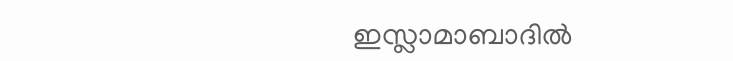ഇസ്ലാമാബാദില്‍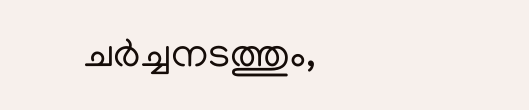ചര്‍ച്ചനടത്തും,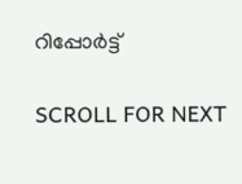റിപ്പോര്‍ട്ട്

SCROLL FOR NEXT